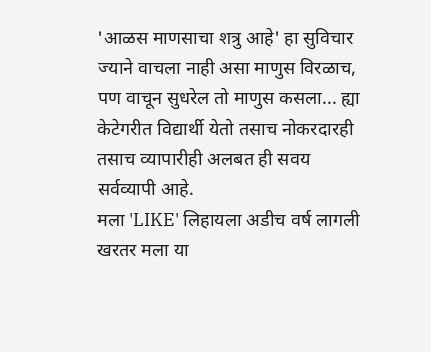'आळस माणसाचा शत्रु आहे' हा सुविचार ज्याने वाचला नाही असा माणुस विरळाच, पण वाचून सुधरेल तो माणुस कसला... ह्या केटेगरीत विद्यार्थी येतो तसाच नोकरदारही तसाच व्यापारीही अलबत ही सवय सर्वव्यापी आहे.
मला 'LIKE' लिहायला अडीच वर्ष लागली खरतर मला या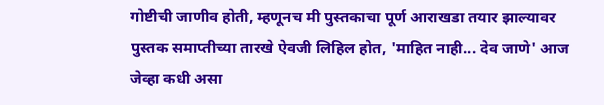गोष्टीची जाणीव होती, म्हणूनच मी पुस्तकाचा पूर्ण आराखडा तयार झाल्यावर पुस्तक समाप्तीच्या तारखे ऐवजी लिहिल होत, 'माहित नाही... देव जाणे' आज जेव्हा कधी असा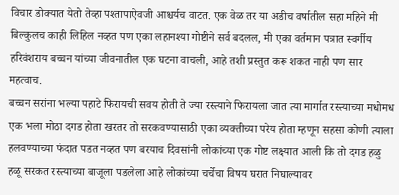विचार डोक्यात येतो तेव्हा पश्तापाऐवजी आश्चर्यच वाटत. एक वेळ तर या अडीच वर्षातील सहा महिने मी बिल्कुलच काही लिहिल नव्हत पण एका लहानश्या गोष्टीने सर्व बदलल, मी एका वर्तमान पत्रात स्वर्गीय हरिवंशराय बच्चन यांच्या जीवनातील एक घटना वाचली, आहे तशी प्रस्तुत करू शकत नाही पण सार महत्वाच.
बच्चन सरांना भल्या पहाटे फिरायची सवय होती ते ज्या रस्त्याने फिरायला जात त्या मार्गात रस्त्याच्या मधोमध एक भला मोठा दगड होता खरतर तो सरकवण्यासाठी एका व्यक्तीच्या परेय होता म्हणून सहसा कोणी त्याला हलवण्याच्या फंदात पडत नव्हत पण बरयाच दिवसांनी लोकांच्या एक गोष्ट लक्ष्यात आली कि तो दगड हळु हळू सरकत रस्त्याच्या बाजूला पडलेला आहे लोकांच्या चर्चेचा विषय घरात निघाल्यावर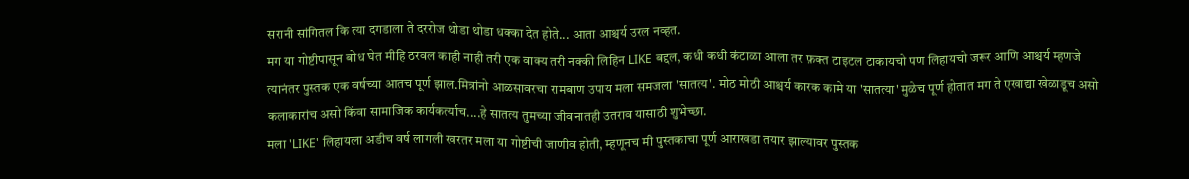सरानी सांगितल कि त्या दगडाला ते दररोज थोडा थोडा धक्का देत होते... आता आश्चर्य उरल नव्हत.
मग या गोष्टीपासून बोध घेत मीहि ठरवल काही नाही तरी एक वाक्य तरी नक्की लिहिन LIKE बद्दल, कधी कधी कंटाळा आला तर फ़क्त टाइटल टाकायचो पण लिहायचो जरूर आणि आश्चर्य म्हणजे त्यानंतर पुस्तक एक वर्षच्या आतच पूर्ण झाल.मित्रांनो आळसावरचा रामबाण उपाय मला समजला 'सातत्य'. मोठ मोठी आश्चर्य कारक कामे या 'सातत्या' मुळेच पूर्ण होतात मग ते एखाद्या खेळाडूच असो कलाकारांच असो किंवा सामाजिक कार्यकर्त्याच....हे सातत्य तुमच्या जीवनातही उतराव यासाठी शुभेच्छा.
मला 'LIKE' लिहायला अडीच वर्ष लागली खरतर मला या गोष्टीची जाणीव होती, म्हणूनच मी पुस्तकाचा पूर्ण आराखडा तयार झाल्यावर पुस्तक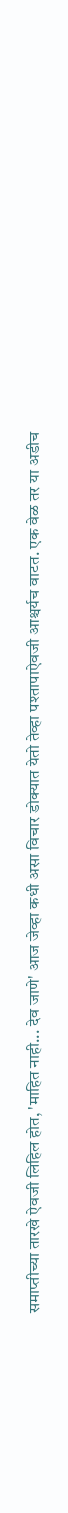समाप्तीच्या तारखे ऐवजी लिहिल होत, 'माहित नाही... देव जाणे' आज जेव्हा कधी असा विचार डोक्यात येतो तेव्हा पश्तापाऐवजी आश्चर्यच वाटत. एक वेळ तर या अडीच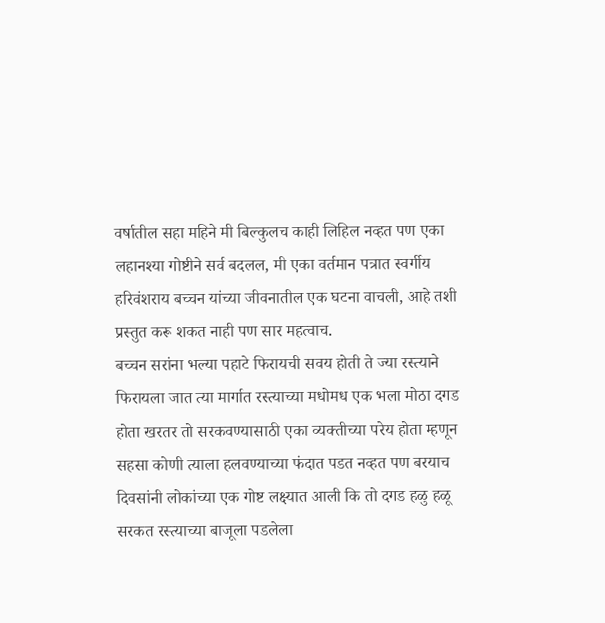वर्षातील सहा महिने मी बिल्कुलच काही लिहिल नव्हत पण एका लहानश्या गोष्टीने सर्व बदलल, मी एका वर्तमान पत्रात स्वर्गीय हरिवंशराय बच्चन यांच्या जीवनातील एक घटना वाचली, आहे तशी प्रस्तुत करू शकत नाही पण सार महत्वाच.
बच्चन सरांना भल्या पहाटे फिरायची सवय होती ते ज्या रस्त्याने फिरायला जात त्या मार्गात रस्त्याच्या मधोमध एक भला मोठा दगड होता खरतर तो सरकवण्यासाठी एका व्यक्तीच्या परेय होता म्हणून सहसा कोणी त्याला हलवण्याच्या फंदात पडत नव्हत पण बरयाच दिवसांनी लोकांच्या एक गोष्ट लक्ष्यात आली कि तो दगड हळु हळू सरकत रस्त्याच्या बाजूला पडलेला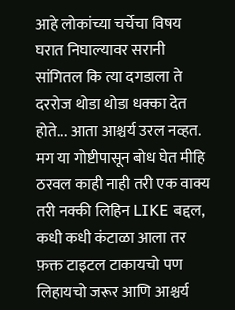आहे लोकांच्या चर्चेचा विषय घरात निघाल्यावर सरानी सांगितल कि त्या दगडाला ते दररोज थोडा थोडा धक्का देत होते... आता आश्चर्य उरल नव्हत.
मग या गोष्टीपासून बोध घेत मीहि ठरवल काही नाही तरी एक वाक्य तरी नक्की लिहिन LIKE बद्दल, कधी कधी कंटाळा आला तर फ़क्त टाइटल टाकायचो पण लिहायचो जरूर आणि आश्चर्य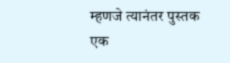म्हणजे त्यानंतर पुस्तक एक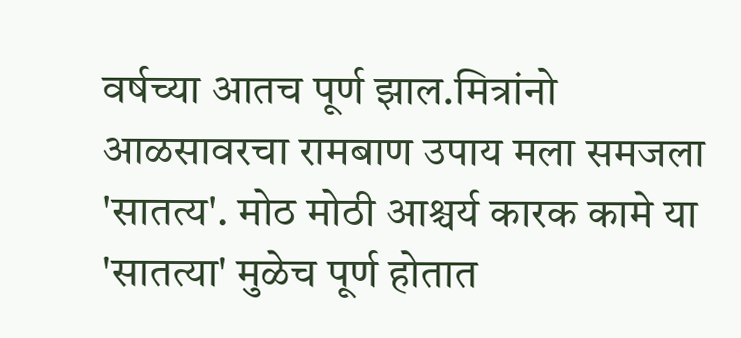वर्षच्या आतच पूर्ण झाल.मित्रांनो आळसावरचा रामबाण उपाय मला समजला 'सातत्य'. मोठ मोठी आश्चर्य कारक कामे या 'सातत्या' मुळेच पूर्ण होतात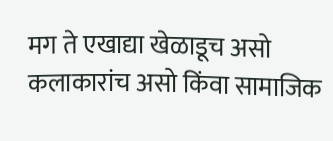मग ते एखाद्या खेळाडूच असो कलाकारांच असो किंवा सामाजिक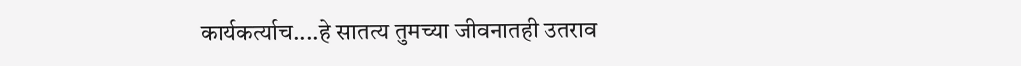कार्यकर्त्याच....हे सातत्य तुमच्या जीवनातही उतराव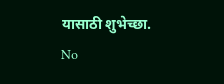यासाठी शुभेच्छा.
No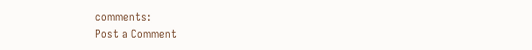comments:
Post a Comment